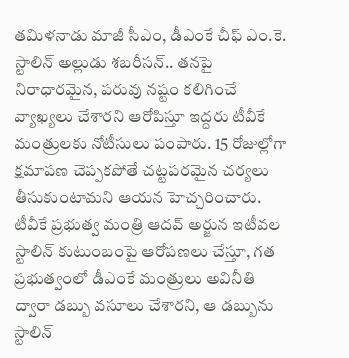తమిళనాడు మాజీ సీఎం, డీఎంకే చీఫ్ ఎం.కె. స్టాలిన్ అల్లుడు శబరీసన్.. తనపై నిరాధారమైన, పరువు నష్టం కలిగించే వ్యాఖ్యలు చేశారని ఆరోపిస్తూ ఇద్దరు టీవీకే మంత్రులకు నోటీసులు పంపారు. 15 రోజుల్లోగా క్షమాపణ చెప్పకపోతే చట్టపరమైన చర్యలు తీసుకుంటామని ఆయన హెచ్చరించారు. టీవీకే ప్రభుత్వ మంత్రి ఆదవ్ అర్జున ఇటీవల స్టాలిన్ కుటుంబంపై ఆరోపణలు చేస్తూ, గత ప్రభుత్వంలో డీఎంకే మంత్రులు అవినీతి ద్వారా డబ్బు వసూలు చేశారని, ఆ డబ్బును స్టాలిన్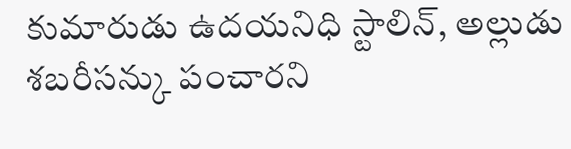కుమారుడు ఉదయనిధి స్టాలిన్, అల్లుడు శబరీసన్కు పంచారని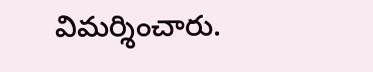విమర్శించారు.